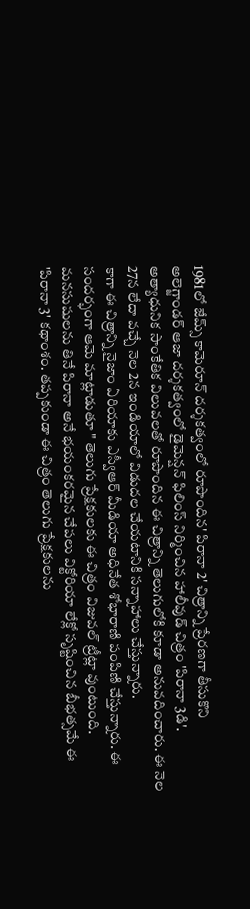1981లో జేమ్స్ కామెరూన్ దర్శకత్వంలో రూపొందిన' పిరానా 2' చిత్రాన్ని ప్రేరణగా తీసుకొని
అలెగ్జాండర్ ఆజా దర్శకత్వంలో డైమెన్షన్ ఫిలింస్ నిర్మించిన హాలీవుడ్ చిత్రం 'పిరానా 3డి'.
అత్యాధునిక సాంకేతిక విలువలతో రూపొందిన ఈ చిత్రాన్ని తెలుగులోకి కూడా అనువదించారు. ఈ నెల
27న లేదా వచ్చే నెల 2న ఇండియాలో విడుదల చేయటానికి సన్నాహాలు చేస్తున్నారు.
కాగా ఈ చిత్రాన్ని నైజాం ఏరియాకు ఎస్వీఆర్ మీడియా అధినేత శోభారాణి పంపిణి చేస్తున్నారు. ఈ
సందర్భంగా ఆమె మాట్లాడుతూ " తెలుగు ప్రేక్షకులకు ఈ చిత్రం విజువల్ ట్రీట్లా వుంటుంది.
మనసుషులను తినే పిరానా అనే భయంకరమైన చేపలు విక్టోరియా లేక్లో సృష్టించిన బీభత్సమే ఈ
'పిరానా 3' కథాంశం. తప్పకుండా ఈ చిత్రం తెలుగు ప్రేక్షకులను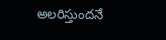అలరిస్తుందనే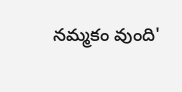నమ్మకం వుంది'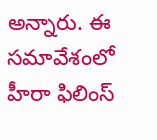అన్నారు. ఈ సమావేశంలో హీరా ఫిలింస్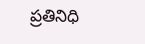ప్రతినిధి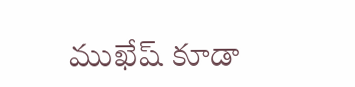ముఖేష్ కూడా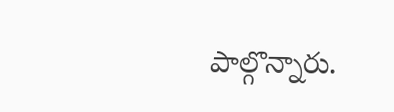పాల్గొన్నారు.